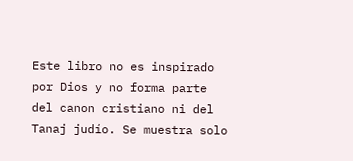Este libro no es inspirado por Dios y no forma parte del canon cristiano ni del Tanaj judío. Se muestra solo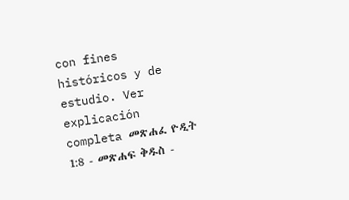con fines históricos y de estudio. Ver explicación completa መጽሐፈ ዮዲት 1:8 - መጽሐፍ ቅዱስ -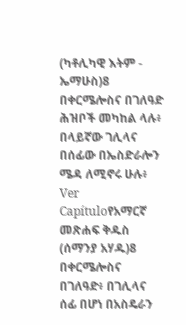(ካቶሊካዊ እትም - ኤማሁስ)8 በቀርሜሎስና በገለዓድ ሕዝቦች መካከል ላሉ፥ በላይኛው ገሊላና በሰፊው በኤስድራሎን ሜዳ ለሚኖሩ ሁሉ፥ Ver Capítuloየአማርኛ መጽሐፍ ቅዱስ (ሰማንያ አሃዱ)8 በቀርሜሎስና በገለዓድ፥ በገሊላና ሰፊ በሆነ በአስዴራን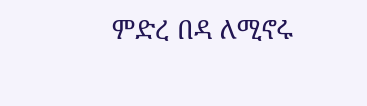ምድረ በዳ ለሚኖሩ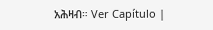አሕዛብ። Ver Capítulo |